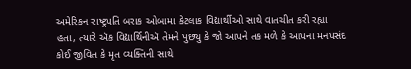અમેરિકન રાષ્ટ્રપતિ બરાક ઓબામા કેટલાક વિદ્યાર્થીઓ સાથે વાતચીત કરી રહ્યા હતા, ત્યારે ઍક વિદ્યાર્થિનીઍ તેમને પુછ્યુ કે જો આપને તક મળે કે આપના મનપસંદ કોઈ જીવિત કે મૃત વ્યક્તિની સાથે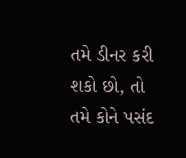તમે ડીનર કરી શકો છો, તો તમે કોને પસંદ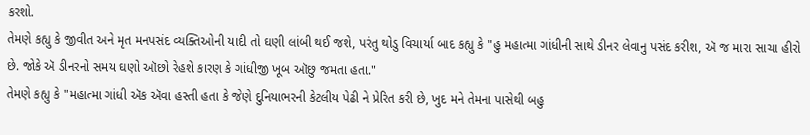કરશો.
તેમણે કહ્યુ કે જીવીત અને મૃત મનપસંદ વ્યક્તિઓની યાદી તો ઘણી લાંબી થઈ જશે, પરંતુ થોડુ વિચાર્યા બાદ કહ્યુ કે "હુ મહાત્મા ગાંધીની સાથે ડીનર લેવાનુ પસંદ કરીશ, ઍ જ મારા સાચા હીરો છે. જોકે ઍ ડીનરનો સમય ઘણો ઑછો રેહશે કારણ કે ગાંધીજી ખૂબ ઑછુ જમતા હતા."
તેમણે કહ્યુ કે "મહાત્મા ગાંધી ઍક ઍવા હસ્તી હતા કે જેણે દુનિયાભરની કેટલીય પેઢી ને પ્રેરિત કરી છે, ખુદ મને તેમના પાસેથી બહુ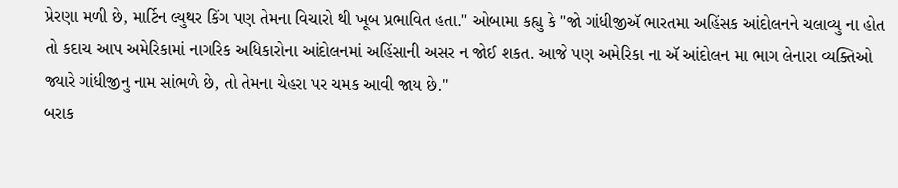પ્રેરણા મળી છે, માર્ટિન લ્યુથર કિંગ પણ તેમના વિચારો થી ખૂબ પ્રભાવિત હતા." ઓબામા કહ્યુ કે "જો ગાંધીજીઍ ભારતમા અહિંસક આંદોલનને ચલાવ્યુ ના હોત તો કદાચ આપ અમેરિકામાં નાગરિક અધિકારોના આંદોલનમાં અહિંસાની અસર ન જોઈ શકત. આજે પણ અમેરિકા ના ઍ આંદોલન મા ભાગ લેનારા વ્યક્તિઓ જ્યારે ગાંધીજીનુ નામ સાંભળે છે, તો તેમના ચેહરા પર ચમક આવી જાય છે."
બરાક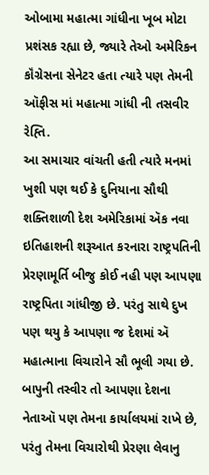ઓબામા મહાત્મા ગાંધીના ખૂબ મોટા પ્રશંસક રહ્યા છે, જ્યારે તેઓ અમેરિકન કૉંગ્રેસના સેનેટર હતા ત્યારે પણ તેમની ઑફીસ માં મહાત્મા ગાંધી ની તસવીર રેહ્તિ.
આ સમાચાર વાંચતી હતી ત્યારે મનમાં ખુશી પણ થઈ કે દુનિયાના સૌથી શક્તિશાળી દેશ અમેરિકામાં ઍક નવા ઇતિહાશની શરૂઆત કરનારા રાષ્ટ્રપતિની પ્રેરણામૂર્તિ બીજુ કોઈ નહી પણ આપણા રાષ્ટ્રપિતા ગાંધીજી છે. પરંતુ સાથે દુખ પણ થયુ કે આપણા જ દેશમાં ઍ મહાત્માના વિચારોને સૌ ભૂલી ગયા છે. બાપુની તસ્વીર તો આપણા દેશના નેતાઑ પણ તેમના કાર્યાલયમાં રાખે છે, પરંતુ તેમના વિચારોથી પ્રેરણા લેવાનુ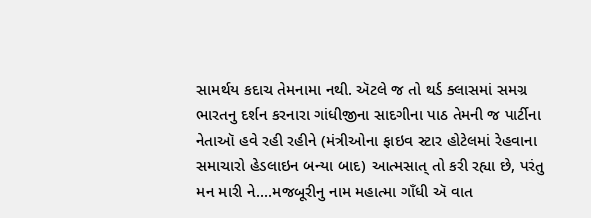સામર્થય કદાચ તેમનામા નથી. ઍટલે જ તો થર્ડ ક્લાસમાં સમગ્ર ભારતનુ દર્શન કરનારા ગાંધીજીના સાદગીના પાઠ તેમની જ પાર્ટીના નેતાઑ હવે રહી રહીને (મંત્રીઓના ફાઇવ સ્ટાર હોટેલમાં રેહવાના સમાચારો હેડલાઇન બન્યા બાદ) આત્મસાત્ તો કરી રહ્યા છે, પરંતુ મન મારી ને....મજબૂરીનુ નામ મહાત્મા ગાઁધી ઍ વાત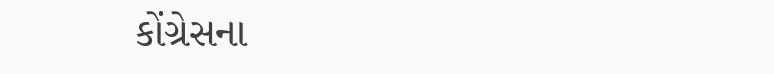કોંગ્રેસના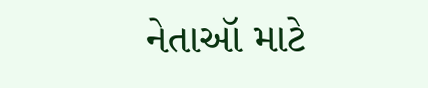નેતાઑ માટે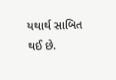યથાર્થ સાબિત થઈ છે.